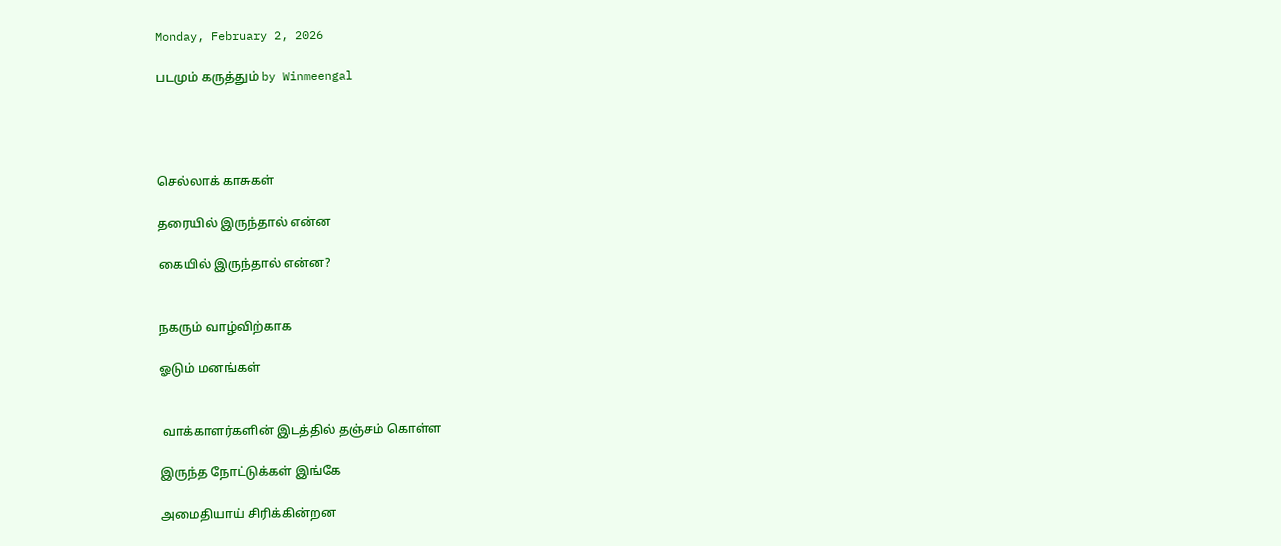Monday, February 2, 2026

படமும் கருத்தும் by Winmeengal




செல்லாக் காசுகள்

தரையில் இருந்தால் என்ன

கையில் இருந்தால் என்ன?


நகரும் வாழ்விற்காக

ஓடும் மனங்கள்


 வாக்காளர்களின் இடத்தில் தஞ்சம் கொள்ள

இருந்த நோட்டுக்கள் இங்கே

அமைதியாய் சிரிக்கின்றன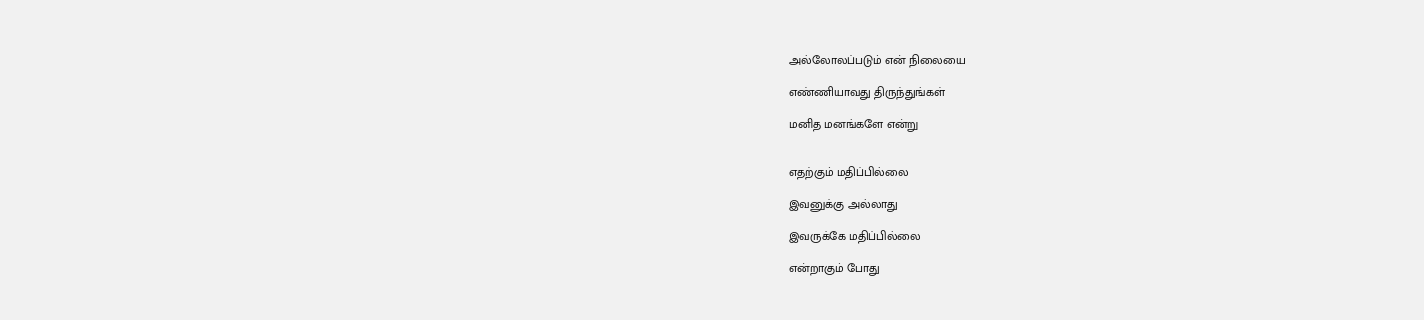அல்லோலப்படும் என் நிலையை

எண்ணியாவது திருந்துங்கள்

மனித மனங்களே என்று


எதற்கும் மதிப்பில்லை

இவனுக்கு அல்லாது

இவருக்கே மதிப்பில்லை

என்றாகும் போது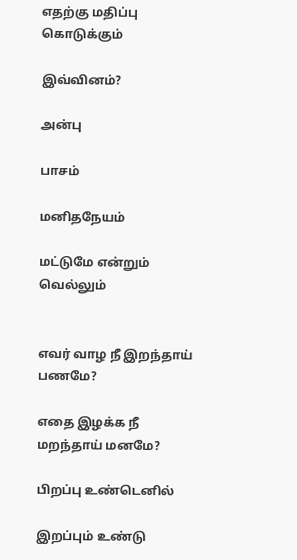எதற்கு மதிப்பு கொடுக்கும்

இவ்வினம்?

அன்பு

பாசம்

மனிதநேயம்

மட்டுமே என்றும் வெல்லும்


எவர் வாழ நீ இறந்தாய் பணமே?

எதை இழக்க நீ மறந்தாய் மனமே?

பிறப்பு உண்டெனில்

இறப்பும் உண்டு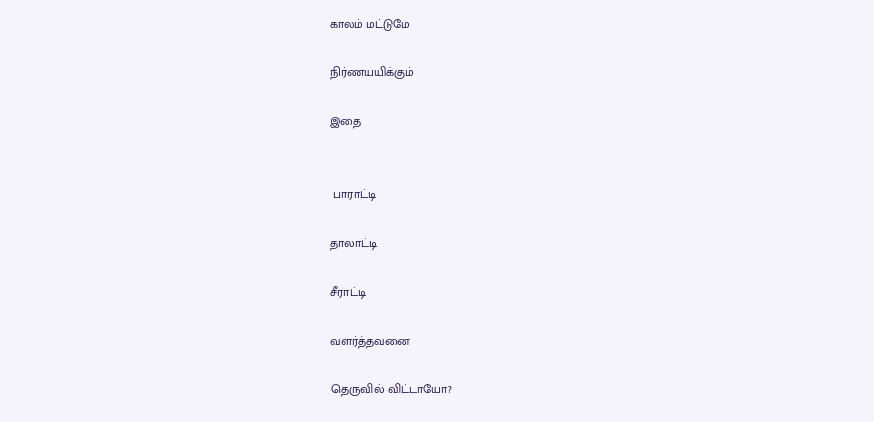காலம் மட்டுமே

நிர்ணயயிக்கும்

இதை


 பாராட்டி

தாலாட்டி

சீராட்டி

வளர்த்தவனை

தெருவில் விட்டாயோ?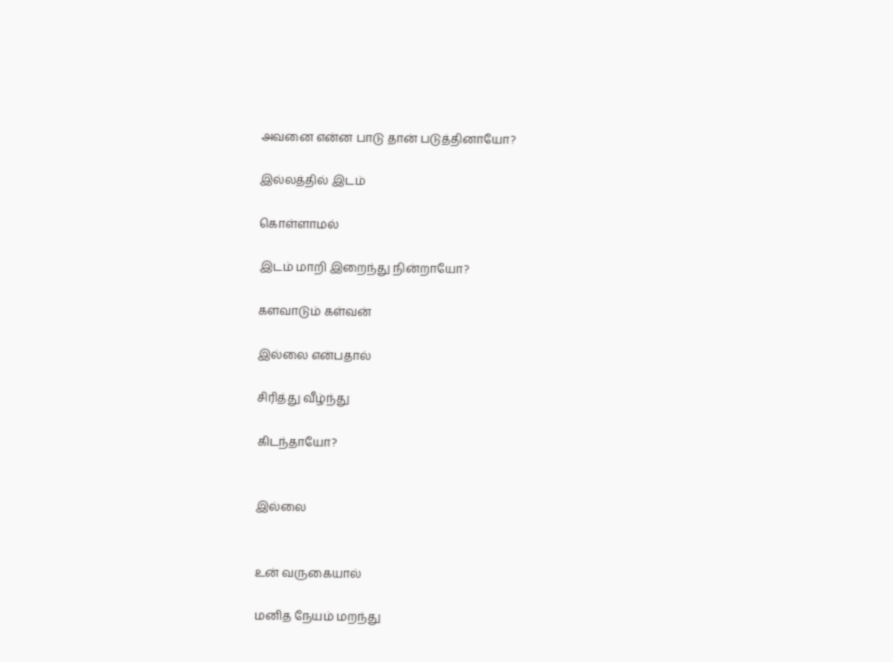அவனை என்ன பாடு தான் படுத்தினாயோ?

இல்லத்தில் இடம்

கொள்ளாமல்

இடம் மாறி இறைந்து நின்றாயோ?

களவாடும் கள்வன்

இல்லை என்பதால்

சிரித்து வீழ்ந்து

கிடந்தாயோ?


இல்லை


உன் வருகையால்

மனித நேயம் மறந்து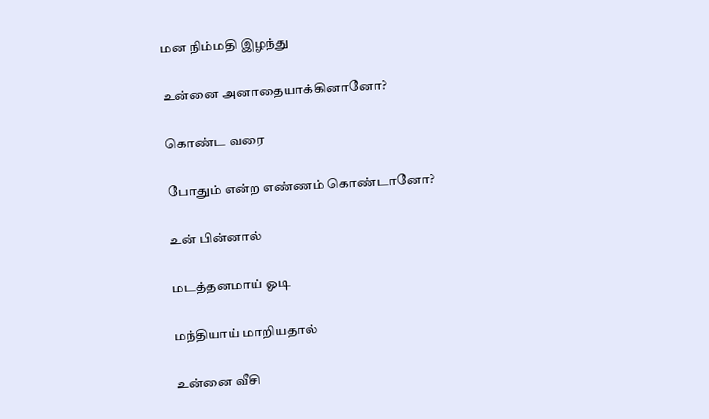மன நிம்மதி இழந்து

உன்னை அனாதையாக்கினானோ?

கொண்ட வரை

போதும் என்ற எண்ணம் கொண்டானோ?

உன் பின்னால்

மடத்தனமாய் ஓடி

மந்தியாய் மாறியதால்

உன்னை வீசி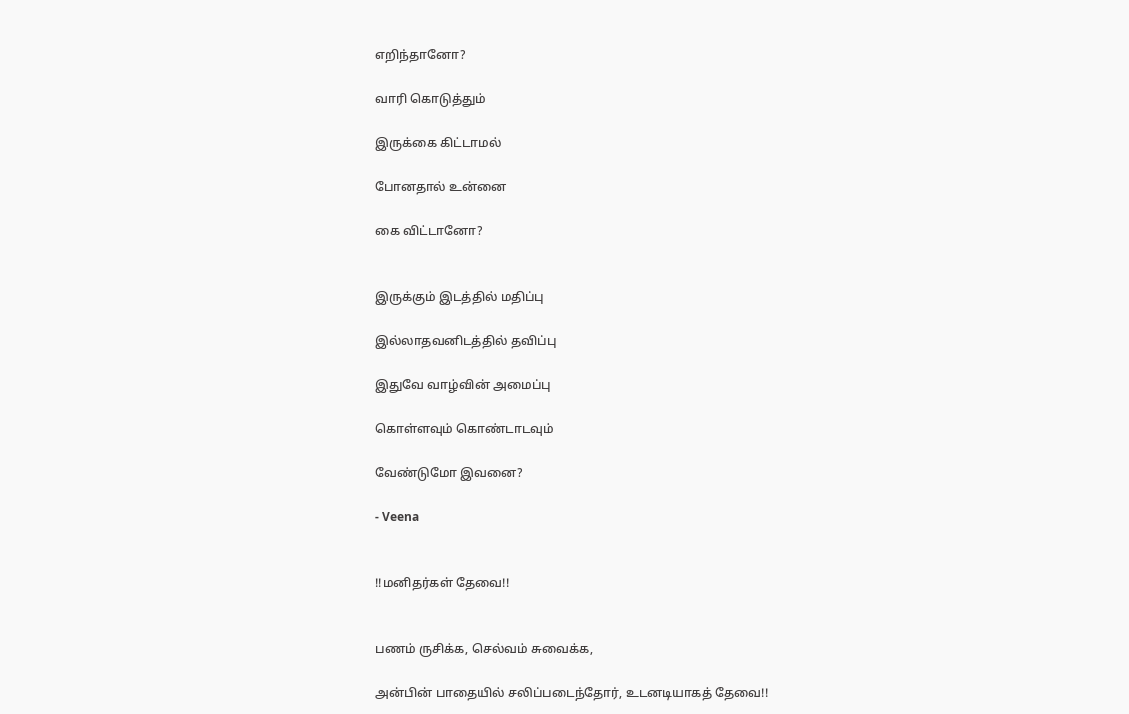எறிந்தானோ?

வாரி கொடுத்தும்

இருக்கை கிட்டாமல்

போனதால் உன்னை

கை விட்டானோ?


இருக்கும் இடத்தில் மதிப்பு

இல்லாதவனிடத்தில் தவிப்பு

இதுவே வாழ்வின் அமைப்பு

கொள்ளவும் கொண்டாடவும்

வேண்டுமோ இவனை?

- Veena


!!மனிதர்கள் தேவை!!


பணம் ருசிக்க, செல்வம் சுவைக்க,

அன்பின் பாதையில் சலிப்படைந்தோர், உடனடியாகத் தேவை!!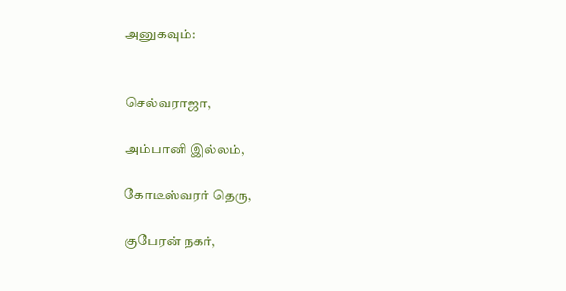அனுகவும்:


செல்வராஜா,

அம்பானி இல்லம்,

கோடீஸ்வரர் தெரு,

குபேரன் நகர்,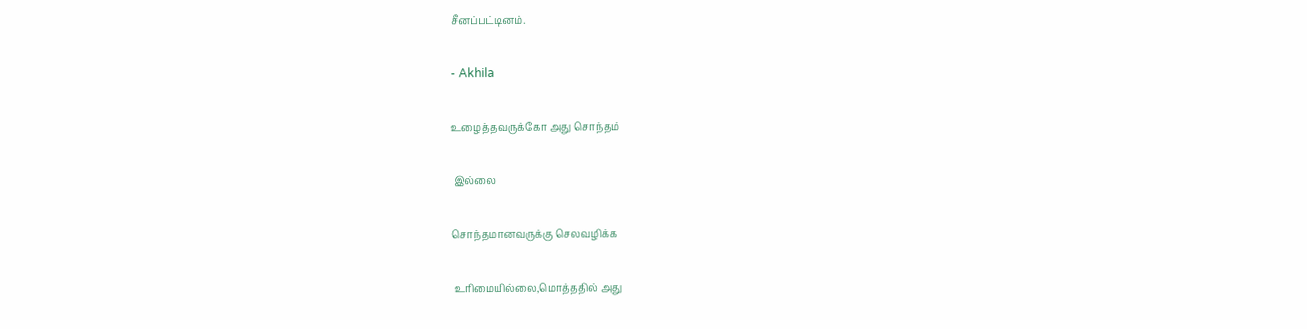சீனப்பட்டினம்.

- Akhila

உழைத்தவருக்கோ அது சொந்தம்

 இல்லை

சொந்தமானவருக்கு செலவழிக்க

 உரிமையில்லை,மொத்ததில் அது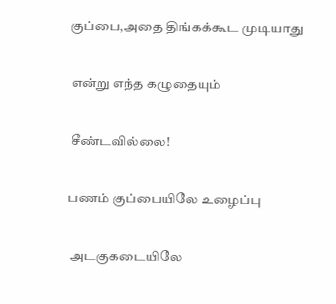குப்பை,அதை திங்கக்கூட முடியாது

 என்று எந்த கழுதையும்

 சீண்டவில்லை!

பணம் குப்பையிலே உழைப்பு

 அடகுகடையிலே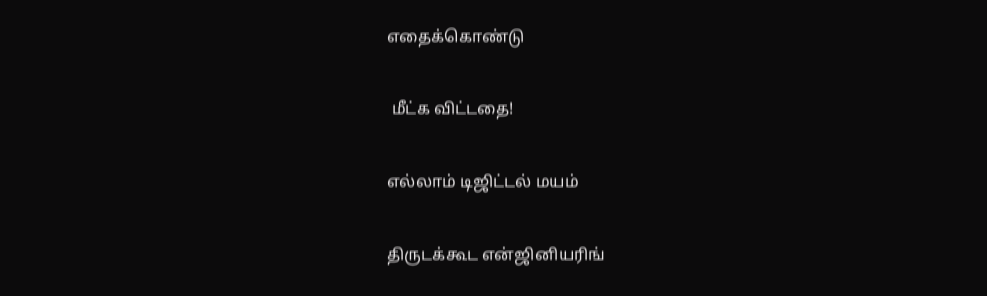எதைக்கொண்டு

 மீட்க விட்டதை!

எல்லாம் டிஜிட்டல் மயம்

திருடக்கூட என்ஜினியரிங்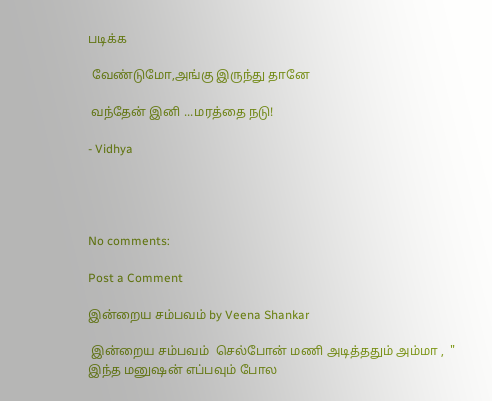படிக்க

 வேண்டுமோ,அங்கு இருந்து தானே

 வந்தேன் இனி ...மரத்தை நடு!

- Vidhya




No comments:

Post a Comment

இன்றைய சம்பவம் by Veena Shankar

 இன்றைய சம்பவம்  செல்போன் மணி அடித்ததும் அம்மா ,  " இந்த மனுஷன் எப்பவும் போல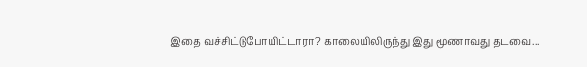இதை வச்சிட்டுபோயிட்டாரா? காலையிலிருந்து இது மூணாவது தடவை...